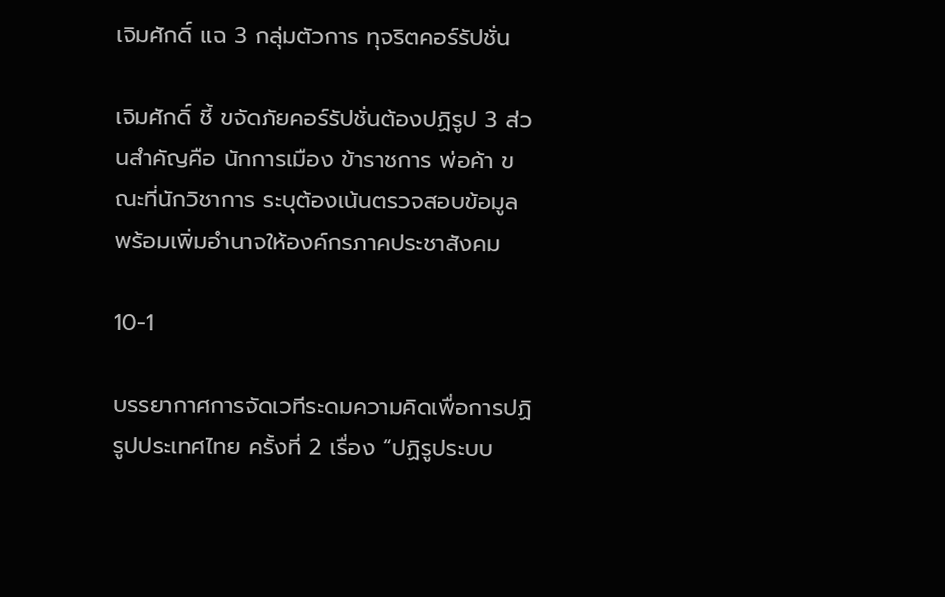เจิมศักดิ์ แฉ 3 กลุ่มตัวการ ทุจริตคอร์รัปชั่น

เจิมศักดิ์ ชี้ ขจัดภัยคอร์รัปชั่นต้องปฏิรูป 3 ส่วนสำคัญคือ นักการเมือง ข้าราชการ พ่อค้า ขณะที่นักวิชาการ ระบุต้องเน้นตรวจสอบข้อมูล พร้อมเพิ่มอำนาจให้องค์กรภาคประชาสังคม

10-1

บรรยากาศการจัดเวทีระดมความคิดเพื่อการปฏิรูปประเทศไทย ครั้งที่ 2 เรื่อง “ปฏิรูประบบ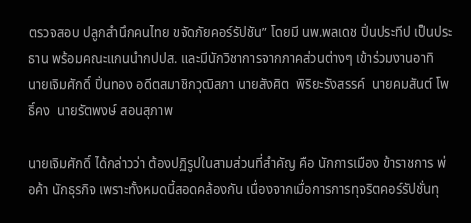ตรวจสอบ ปลูกสำนึกคนไทย ขจัดภัยคอร์รัปชัน” โดยมี นพ.พลเดช ปิ่นประทีป เป็นประธาน พร้อมคณะแกนนำกปปส. และมีนักวิชาการจากภาคส่วนต่างๆ เข้าร่วมงานอาทิ  นายเจิมศักดิ์ ปิ่นทอง อดีตสมาชิกวุฒิสภา นายสังศิต  พิริยะรังสรรค์  นายคมสันต์ โพธิ์คง  นายรัตพงษ์ สอนสุภาพ

นายเจิมศักดิ์ ได้กล่าวว่า ต้องปฏิรูปในสามส่วนที่สำคัญ คือ นักการเมือง ข้าราชการ พ่อค้า นักธุรกิจ เพราะทั้งหมดนี้สอดคล้องกัน เนื่องจากเมื่อการการทุจริตคอร์รัปชั่นทุ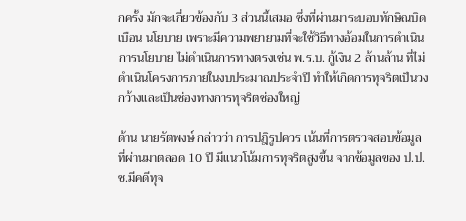กครั้ง มักจะเกี่ยวข้องกับ 3 ส่วนนี้เสมอ ซึ่งที่ผ่านมาระบอบทักษิณบิดเบือน นโยบาย เพราะมีความพยายามที่จะใช้วิธีทางอ้อมในการดำเนินการนโยบาย ไม่ดำเนินการทางตรงเช่น พ.ร.บ. กู้เงิน 2 ล้านล้าน ที่ไม่ดำเนินโครงการภายในงบประมาณประจำปี ทำให้เกิดการทุจริตเป็นวงกว้างและเป็นช่องทางการทุจริตช่องใหญ่

ด้าน นายรัตพงษ์ กล่าวว่า การปฎิรูปควร เน้นที่การตรวจสอบข้อมูล ที่ผ่านมาตลอด 10 ปี มีแนวโน้มการทุจริตสูงขึ้น จากข้อมูลของ ป.ป.ช.มีคดีทุจ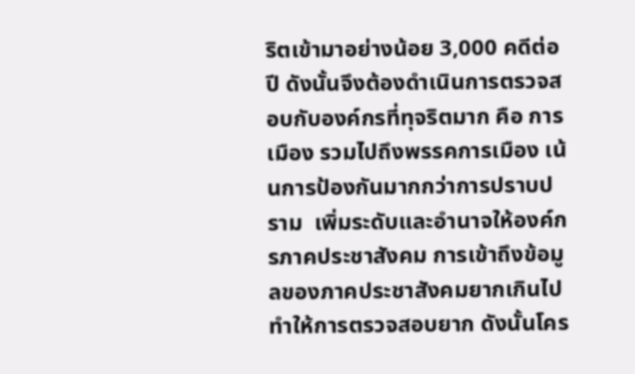ริตเข้ามาอย่างน้อย 3,000 คดีต่อปี ดังนั้นจึงต้องดำเนินการตรวจสอบกับองค์กรที่ทุจริตมาก คือ การเมือง รวมไปถึงพรรคการเมือง เน้นการป้องกันมากกว่าการปราบปราม  เพิ่มระดับและอำนาจให้องค์กรภาคประชาสังคม การเข้าถึงข้อมูลของภาคประชาสังคมยากเกินไป ทำให้การตรวจสอบยาก ดังนั้นโคร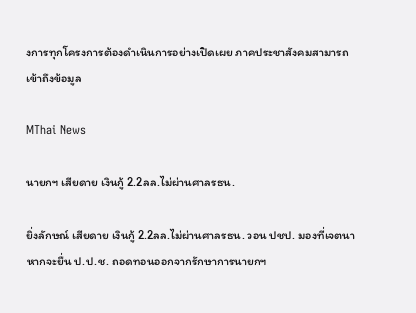งการทุกโครงการต้องดำเนินการอย่างเปิดเผย ภาคประชาสังคมสามารถเข้าถึงข้อมูล

MThai News

นายกฯ เสียดาย เงินกู้ 2.2ลล.ไม่ผ่านศาลรธน.

ยิ่งลักษณ์ เสียดาย เงินกู้ 2.2ลล.ไม่ผ่านศาลรธน. วอน ปชป. มองที่เจตนา หากจะยื่น ป.ป.ช. ถอดทอนออกจากรักษาการนายกฯ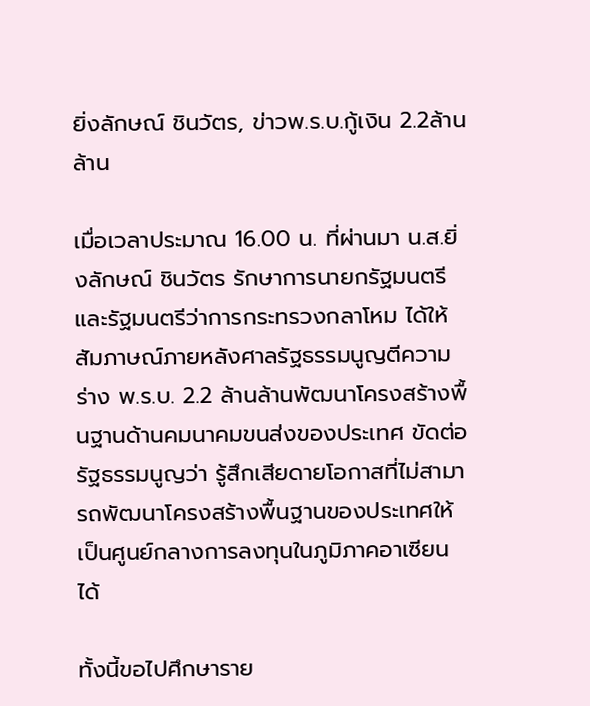ยิ่งลักษณ์ ชินวัตร, ข่าวพ.ร.บ.กู้เงิน 2.2ล้านล้าน

เมื่อเวลาประมาณ 16.00 น. ที่ผ่านมา น.ส.ยิ่งลักษณ์ ชินวัตร รักษาการนายกรัฐมนตรี และรัฐมนตรีว่าการกระทรวงกลาโหม ได้ให้สัมภาษณ์ภายหลังศาลรัฐธรรมนูญตีความร่าง พ.ร.บ. 2.2 ล้านล้านพัฒนาโครงสร้างพื้นฐานด้านคมนาคมขนส่งของประเทศ ขัดต่อรัฐธรรมนูญว่า รู้สึกเสียดายโอกาสที่ไม่สามารถพัฒนาโครงสร้างพื้นฐานของประเทศให้เป็นศูนย์กลางการลงทุนในภูมิภาคอาเซียนได้

ทั้งนี้ขอไปศึกษาราย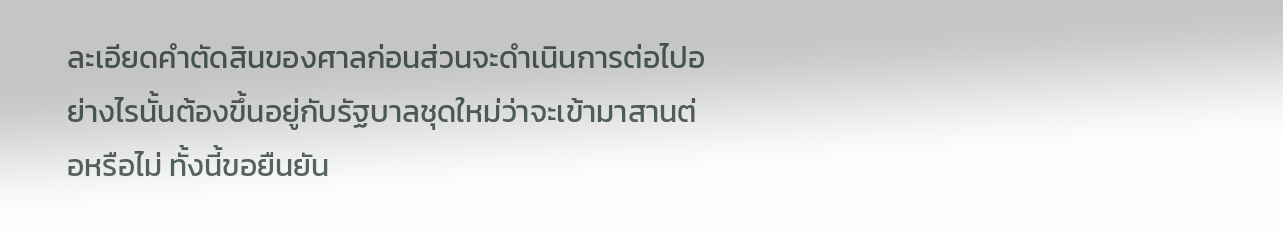ละเอียดคำตัดสินของศาลก่อนส่วนจะดำเนินการต่อไปอย่างไรนั้นต้องขึ้นอยู่กับรัฐบาลชุดใหม่ว่าจะเข้ามาสานต่อหรือไม่ ทั้งนี้ขอยืนยัน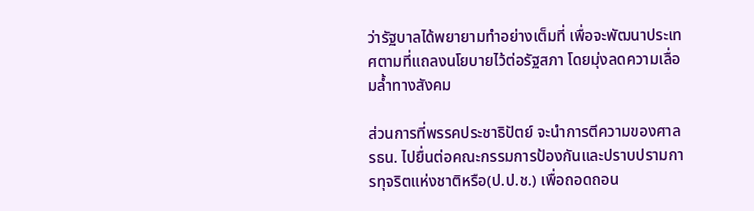ว่ารัฐบาลได้พยายามทำอย่างเต็มที่ เพื่อจะพัฒนาประเทศตามที่แถลงนโยบายไว้ต่อรัฐสภา โดยมุ่งลดความเลื่อมล้ำทางสังคม

ส่วนการที่พรรคประชาธิปัตย์ จะนำการตีความของศาล รธน. ไปยื่นต่อคณะกรรมการป้องกันและปราบปรามการทุจริตแห่งชาติหรือ(ป.ป.ช.) เพื่อถอดถอน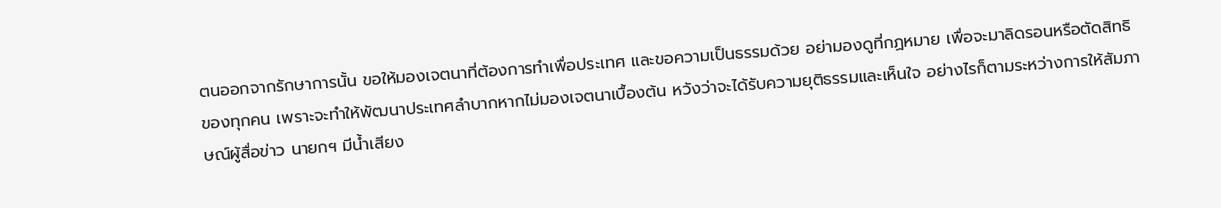ตนออกจากรักษาการนั้น ขอให้มองเจตนาที่ต้องการทำเพื่อประเทศ และขอความเป็นธรรมด้วย อย่ามองดูที่กฏหมาย เพื่อจะมาลิดรอนหรือตัดสิทธิของทุกคน เพราะจะทำให้พัฒนาประเทศลำบากหากไม่มองเจตนาเบื้องต้น หวังว่าจะได้รับความยุติธรรมและเห็นใจ อย่างไรก็ตามระหว่างการให้สัมภาษณ์ผู้สื่อข่าว นายกฯ มีน้ำเสียง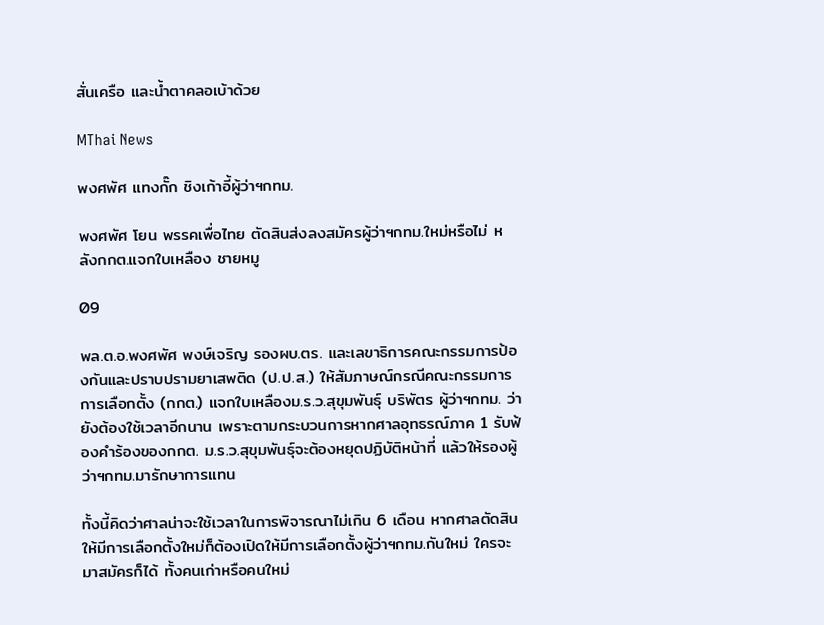สั่นเครือ และน้ำตาคลอเบ้าด้วย

MThai News

พงศพัศ แทงกั๊ก ชิงเก้าอี้ผู้ว่าฯกทม.

พงศพัศ โยน พรรคเพื่อไทย ตัดสินส่งลงสมัครผู้ว่าฯกทม.ใหม่หรือไม่ หลังกกต.แจกใบเหลือง ชายหมู

09

พล.ต.อ.พงศพัศ พงษ์เจริญ รองผบ.ตร. และเลขาธิการคณะกรรมการป้องกันและปราบปรามยาเสพติด (ป.ป.ส.) ให้สัมภาษณ์กรณีคณะกรรมการการเลือกตั้ง (กกต.) แจกใบเหลืองม.ร.ว.สุขุมพันธุ์ บริพัตร ผู้ว่าฯกทม. ว่า ยังต้องใช้เวลาอีกนาน เพราะตามกระบวนการหากศาลอุทธรณ์ภาค 1 รับฟ้องคำร้องของกกต. ม.ร.ว.สุขุมพันธุ์จะต้องหยุดปฏิบัติหน้าที่ แล้วให้รองผู้ว่าฯกทม.มารักษาการแทน

ทั้งนี้คิดว่าศาลน่าจะใช้เวลาในการพิจารณาไม่เกิน 6 เดือน หากศาลตัดสินให้มีการเลือกตั้งใหม่ก็ต้องเปิดให้มีการเลือกตั้งผู้ว่าฯกทม.กันใหม่ ใครจะมาสมัครก็ได้ ทั้งคนเก่าหรือคนใหม่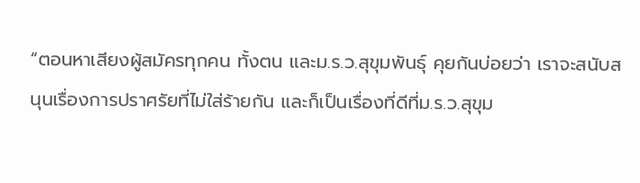“ตอนหาเสียงผู้สมัครทุกคน ทั้งตน และม.ร.ว.สุขุมพันธุ์ คุยกันบ่อยว่า เราจะสนับสนุนเรื่องการปราศรัยที่ไม่ใส่ร้ายกัน และก็เป็นเรื่องที่ดีที่ม.ร.ว.สุขุม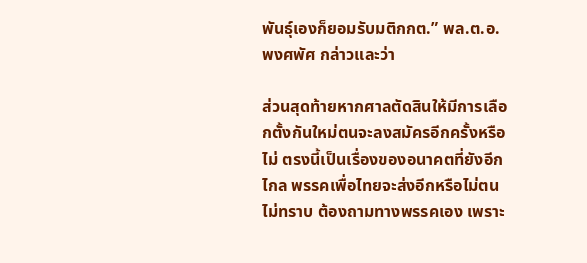พันธุ์เองก็ยอมรับมติกกต.” พล.ต.อ.พงศพัศ กล่าวและว่า

ส่วนสุดท้ายหากศาลตัดสินให้มีการเลือกตั้งกันใหม่ตนจะลงสมัครอีกครั้งหรือไม่ ตรงนี้เป็นเรื่องของอนาคตที่ยังอีกไกล พรรคเพื่อไทยจะส่งอีกหรือไม่ตนไม่ทราบ ต้องถามทางพรรคเอง เพราะ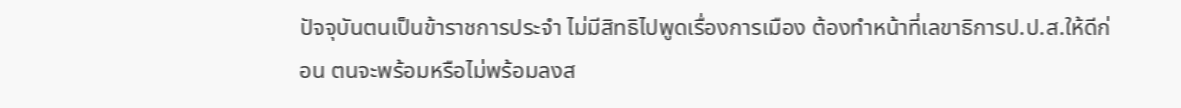ปัจจุบันตนเป็นข้าราชการประจำ ไม่มีสิทธิไปพูดเรื่องการเมือง ต้องทำหน้าที่เลขาธิการป.ป.ส.ให้ดีก่อน ตนจะพร้อมหรือไม่พร้อมลงส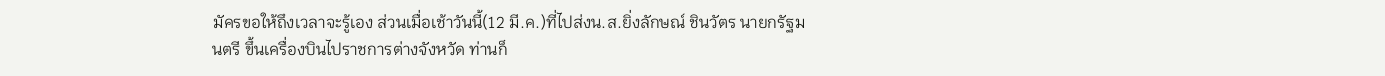มัครขอให้ถึงเวลาจะรู้เอง ส่วนเมื่อเช้าวันนี้(12 มี.ค.)ที่ไปส่งน.ส.ยิ่งลักษณ์ ชินวัตร นายกรัฐมนตรี ขึ้นเครื่องบินไปราชการต่างจังหวัด ท่านก็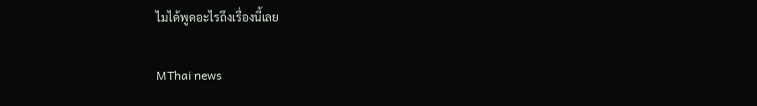ไมได้พูดอะไรถึงเรื่องนี้เลย

MThai news